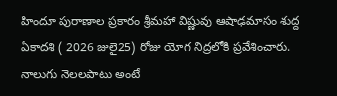హిందూ పురాణాల ప్రకారం శ్రీమహా విష్ణువు ఆషాఢమాసం శుద్ద ఏకాదశి ( 2026 జులై25) రోజు యోగ నిద్రలోకి ప్రవేశించారు. నాలుగు నెలలపాటు అంటే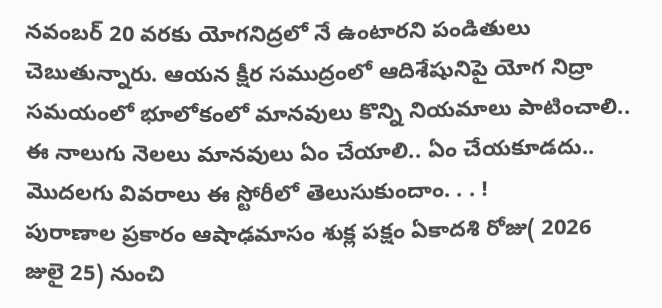నవంబర్ 20 వరకు యోగనిద్రలో నే ఉంటారని పండితులు చెబుతున్నారు. ఆయన క్షీర సముద్రంలో ఆదిశేషునిపై యోగ నిద్రా సమయంలో భూలోకంలో మానవులు కొన్ని నియమాలు పాటించాలి.. ఈ నాలుగు నెలలు మానవులు ఏం చేయాలి.. ఏం చేయకూడదు.. మొదలగు వివరాలు ఈ స్టోరీలో తెలుసుకుందాం. . . !
పురాణాల ప్రకారం ఆషాఢమాసం శుక్ల పక్షం ఏకాదశి రోజు( 2026 జులై 25) నుంచి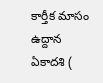కార్తీక మాసం ఉద్దాన ఏకాదశి (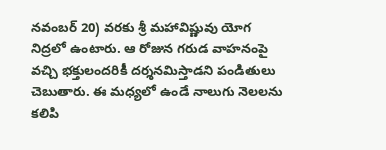నవంబర్ 20) వరకు శ్రీ మహావిష్ణువు యోగ నిద్రలో ఉంటారు. ఆ రోజున గరుడ వాహనంపై వచ్చి భక్తులందరికీ దర్శనమిస్తాడని పండితులు చెబుతారు. ఈ మధ్యలో ఉండే నాలుగు నెలలను కలిపి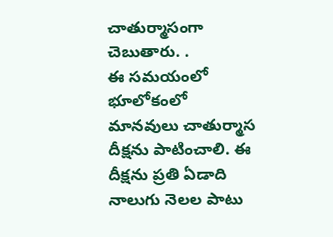చాతుర్మాసంగా చెబుతారు. .
ఈ సమయంలో భూలోకంలో మానవులు చాతుర్మాస దీక్షను పాటించాలి. ఈ దీక్షను ప్రతి ఏడాది నాలుగు నెలల పాటు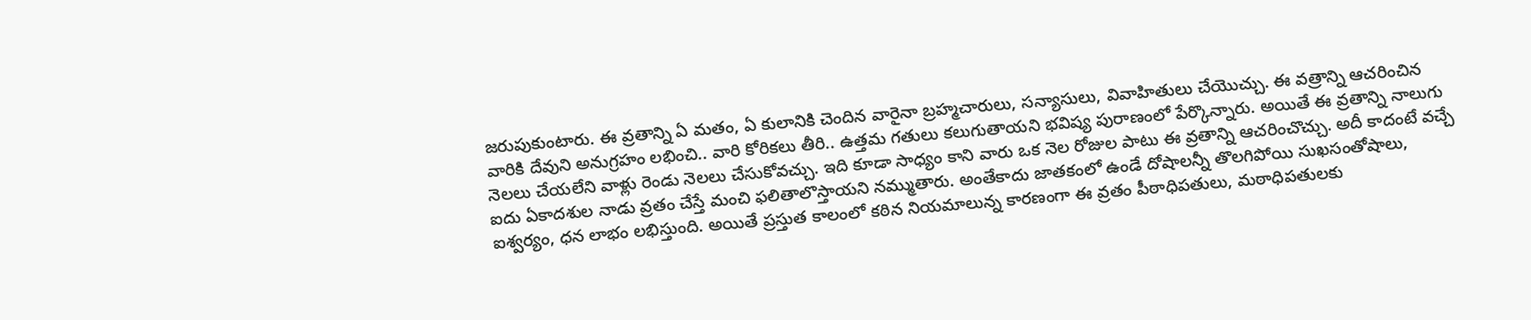జరుపుకుంటారు. ఈ వ్రతాన్ని ఏ మతం, ఏ కులానికి చెందిన వారైనా బ్రహ్మచారులు, సన్యాసులు, వివాహితులు చేయొచ్చు. ఈ వత్రాన్ని ఆచరించిన వారికి దేవుని అనుగ్రహం లభించి.. వారి కోరికలు తీరి.. ఉత్తమ గతులు కలుగుతాయని భవిష్య పురాణంలో పేర్కొన్నారు. అయితే ఈ వ్రతాన్ని నాలుగు నెలలు చేయలేని వాళ్లు రెండు నెలలు చేసుకోవచ్చు. ఇది కూడా సాధ్యం కాని వారు ఒక నెల రోజుల పాటు ఈ వ్రతాన్ని ఆచరించొచ్చు. అదీ కాదంటే వచ్చే ఐదు ఏకాదశుల నాడు వ్రతం చేస్తే మంచి ఫలితాలొస్తాయని నమ్ముతారు. అంతేకాదు జాతకంలో ఉండే దోషాలన్నీ తొలగిపోయి సుఖసంతోషాలు, ఐశ్వర్యం, ధన లాభం లభిస్తుంది. అయితే ప్రస్తుత కాలంలో కఠిన నియమాలున్న కారణంగా ఈ వ్రతం పీఠాధిపతులు, మఠాధిపతులకు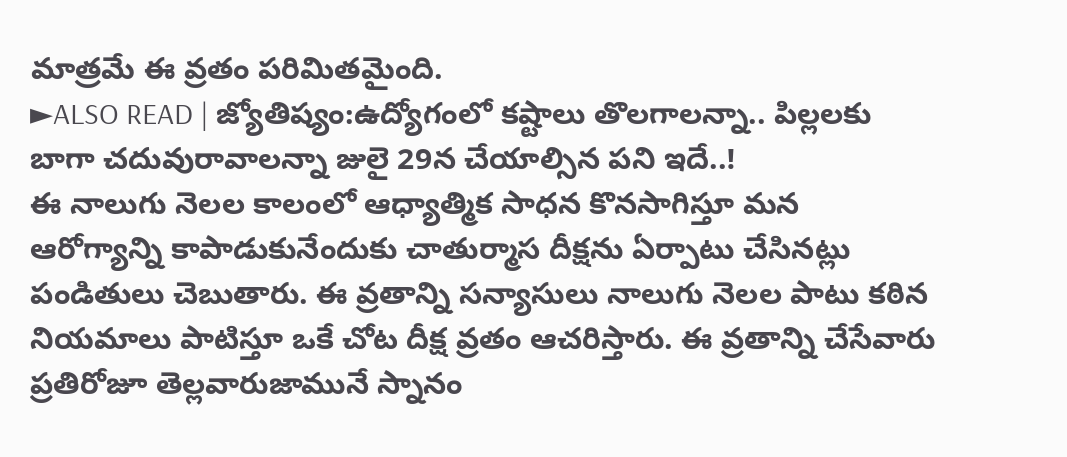మాత్రమే ఈ వ్రతం పరిమితమైంది.
►ALSO READ | జ్యోతిష్యం:ఉద్యోగంలో కష్టాలు తొలగాలన్నా.. పిల్లలకు బాగా చదువురావాలన్నా జులై 29న చేయాల్సిన పని ఇదే..!
ఈ నాలుగు నెలల కాలంలో ఆధ్యాత్మిక సాధన కొనసాగిస్తూ మన ఆరోగ్యాన్ని కాపాడుకునేందుకు చాతుర్మాస దీక్షను ఏర్పాటు చేసినట్లు పండితులు చెబుతారు. ఈ వ్రతాన్ని సన్యాసులు నాలుగు నెలల పాటు కఠిన నియమాలు పాటిస్తూ ఒకే చోట దీక్ష వ్రతం ఆచరిస్తారు. ఈ వ్రతాన్ని చేసేవారు ప్రతిరోజూ తెల్లవారుజామునే స్నానం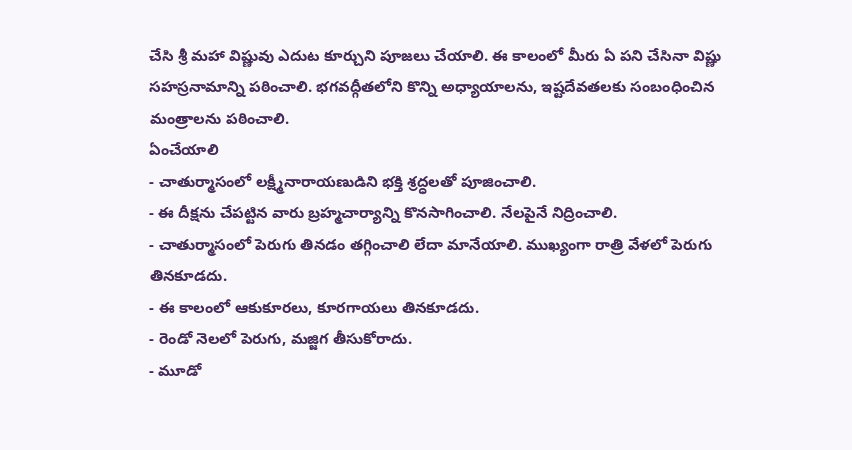చేసి శ్రీ మహా విష్ణువు ఎదుట కూర్చుని పూజలు చేయాలి. ఈ కాలంలో మీరు ఏ పని చేసినా విష్ణు సహస్రనామాన్ని పఠించాలి. భగవద్గీతలోని కొన్ని అధ్యాయాలను, ఇష్టదేవతలకు సంబంధించిన మంత్రాలను పఠించాలి.
ఏంచేయాలి
- చాతుర్మాసంలో లక్ష్మీనారాయణుడిని భక్తి శ్రద్ధలతో పూజించాలి.
- ఈ దీక్షను చేపట్టిన వారు బ్రహ్మచార్యాన్ని కొనసాగించాలి. నేలపైనే నిద్రించాలి.
- చాతుర్మాసంలో పెరుగు తినడం తగ్గించాలి లేదా మానేయాలి. ముఖ్యంగా రాత్రి వేళలో పెరుగు తినకూడదు.
- ఈ కాలంలో ఆకుకూరలు, కూరగాయలు తినకూడదు.
- రెండో నెలలో పెరుగు, మజ్జిగ తీసుకోరాదు.
- మూడో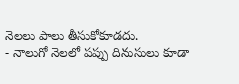నెలలు పాలు తీసుకోకూడదు.
- నాలుగో నెలలో పప్పు దినుసులు కూడా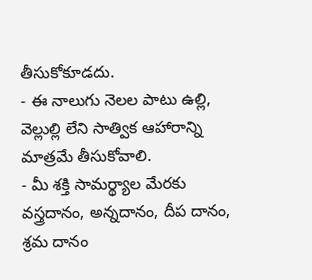తీసుకోకూడదు.
- ఈ నాలుగు నెలల పాటు ఉల్లి, వెల్లుల్లి లేని సాత్విక ఆహారాన్ని మాత్రమే తీసుకోవాలి.
- మీ శక్తి సామర్థ్యాల మేరకు వస్త్రదానం, అన్నదానం, దీప దానం, శ్రమ దానం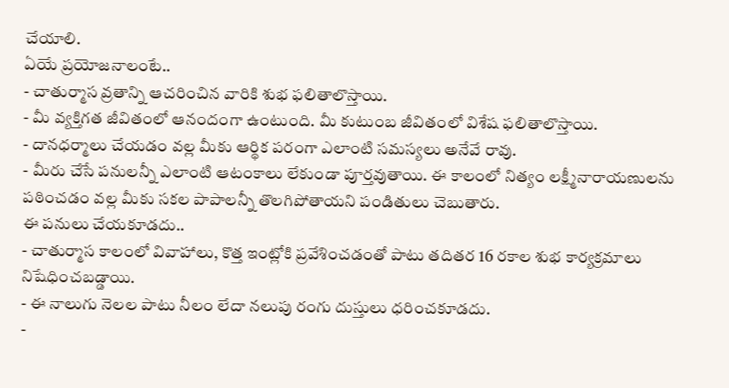చేయాలి.
ఏయే ప్రయోజనాలంటే..
- చాతుర్మాస వ్రతాన్ని ఆచరించిన వారికి శుభ ఫలితాలొస్తాయి.
- మీ వ్యక్తిగత జీవితంలో ఆనందంగా ఉంటుంది. మీ కుటుంబ జీవితంలో విశేష ఫలితాలొస్తాయి.
- దానధర్మాలు చేయడం వల్ల మీకు ఆర్థిక పరంగా ఎలాంటి సమస్యలు అనేవే రావు.
- మీరు చేసే పనులన్నీ ఎలాంటి ఆటంకాలు లేకుండా పూర్తవుతాయి. ఈ కాలంలో నిత్యం లక్ష్మీనారాయణులను పఠించడం వల్ల మీకు సకల పాపాలన్నీ తొలగిపోతాయని పండితులు చెబుతారు.
ఈ పనులు చేయకూడదు..
- చాతుర్మాస కాలంలో వివాహాలు, కొత్త ఇంట్లోకి ప్రవేశించడంతో పాటు తదితర 16 రకాల శుభ కార్యక్రమాలు నిషేధించబడ్డాయి.
- ఈ నాలుగు నెలల పాటు నీలం లేదా నలుపు రంగు దుస్తులు ధరించకూడదు.
-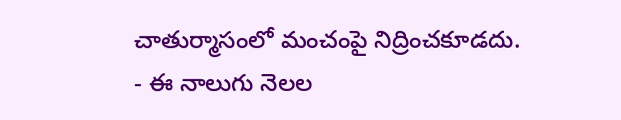చాతుర్మాసంలో మంచంపై నిద్రించకూడదు.
- ఈ నాలుగు నెలల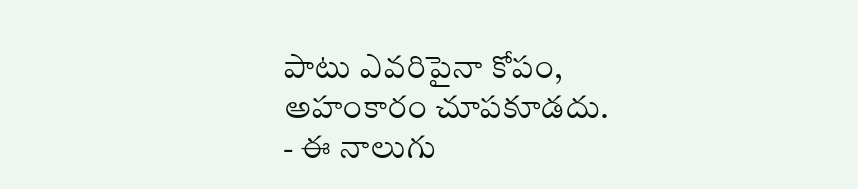పాటు ఎవరిపైనా కోపం, అహంకారం చూపకూడదు.
- ఈ నాలుగు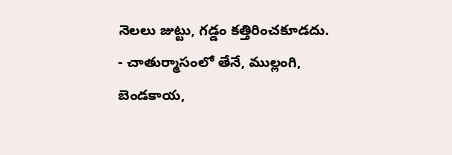నెలలు జుట్టు, గడ్డం కత్తిరించకూడదు.
- చాతుర్మాసంలో తేనే, ముల్లంగి, బెండకాయ,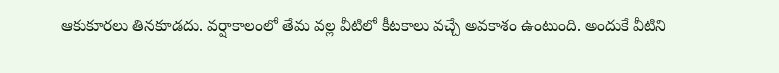ఆకుకూరలు తినకూడదు. వర్షాకాలంలో తేమ వల్ల వీటిలో కీటకాలు వచ్చే అవకాశం ఉంటుంది. అందుకే వీటిని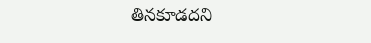తినకూడదని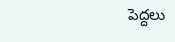పెద్దలు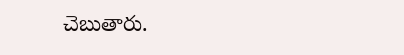చెబుతారు.